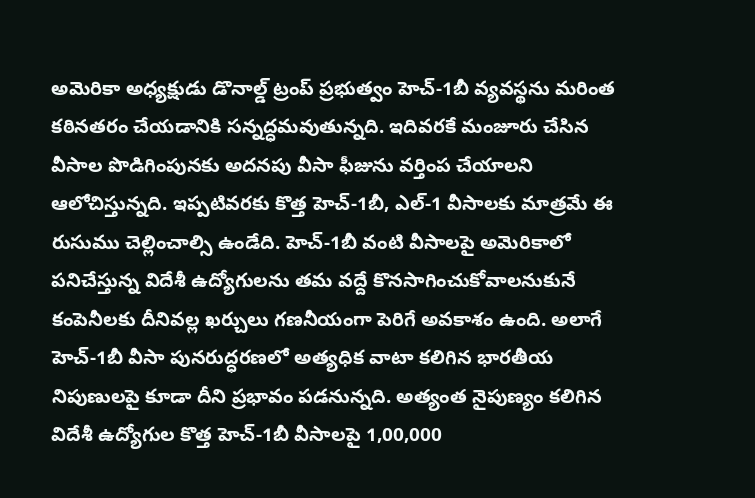అమెరికా అధ్యక్షుడు డొనాల్డ్ ట్రంప్ ప్రభుత్వం హెచ్-1బీ వ్యవస్థను మరింత కఠినతరం చేయడానికి సన్నద్ధమవుతున్నది. ఇదివరకే మంజూరు చేసిన వీసాల పొడిగింపునకు అదనపు వీసా ఫీజును వర్తింప చేయాలని ఆలోచిస్తున్నది. ఇప్పటివరకు కొత్త హెచ్-1బీ, ఎల్-1 వీసాలకు మాత్రమే ఈ రుసుము చెల్లించాల్సి ఉండేది. హెచ్-1బీ వంటి వీసాలపై అమెరికాలో పనిచేస్తున్న విదేశీ ఉద్యోగులను తమ వద్దే కొనసాగించుకోవాలనుకునే కంపెనీలకు దీనివల్ల ఖర్చులు గణనీయంగా పెరిగే అవకాశం ఉంది. అలాగే హెచ్-1బీ వీసా పునరుద్ధరణలో అత్యధిక వాటా కలిగిన భారతీయ నిపుణులపై కూడా దీని ప్రభావం పడనున్నది. అత్యంత నైపుణ్యం కలిగిన విదేశీ ఉద్యోగుల కొత్త హెచ్-1బీ వీసాలపై 1,00,000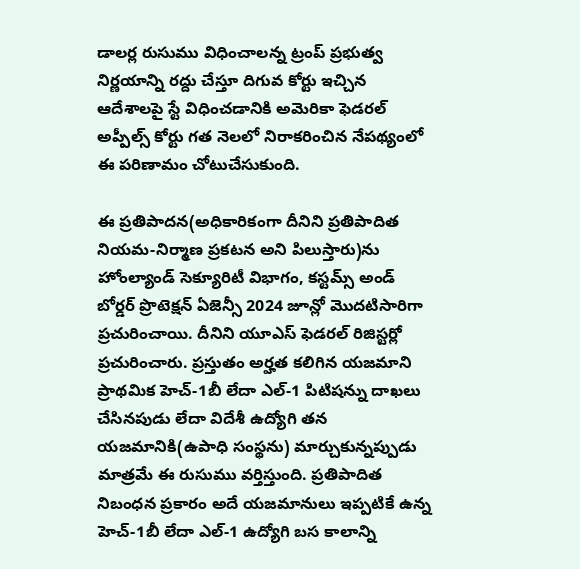డాలర్ల రుసుము విధించాలన్న ట్రంప్ ప్రభుత్వ నిర్ణయాన్ని రద్దు చేస్తూ దిగువ కోర్టు ఇచ్చిన ఆదేశాలపై స్టే విధించడానికి అమెరికా ఫెడరల్ అప్పీల్స్ కోర్టు గత నెలలో నిరాకరించిన నేపథ్యంలో ఈ పరిణామం చోటుచేసుకుంది.

ఈ ప్రతిపాదన(అధికారికంగా దీనిని ప్రతిపాదిత నియమ-నిర్మాణ ప్రకటన అని పిలుస్తారు)ను హోంల్యాండ్ సెక్యూరిటీ విభాగం, కస్టమ్స్ అండ్ బోర్డర్ ప్రొటెక్షన్ ఏజెన్సీ 2024 జూన్లో మొదటిసారిగా ప్రచురించాయి. దీనిని యూఎస్ ఫెడరల్ రిజిస్టర్లో ప్రచురించారు. ప్రస్తుతం అర్హత కలిగిన యజమాని ప్రాథమిక హెచ్-1బీ లేదా ఎల్-1 పిటిషన్ను దాఖలు చేసినపుడు లేదా విదేశీ ఉద్యోగి తన యజమానికి(ఉపాధి సంస్థను) మార్చుకున్నప్పుడు మాత్రమే ఈ రుసుము వర్తిస్తుంది. ప్రతిపాదిత నిబంధన ప్రకారం అదే యజమానులు ఇప్పటికే ఉన్న హెచ్-1బీ లేదా ఎల్-1 ఉద్యోగి బస కాలాన్ని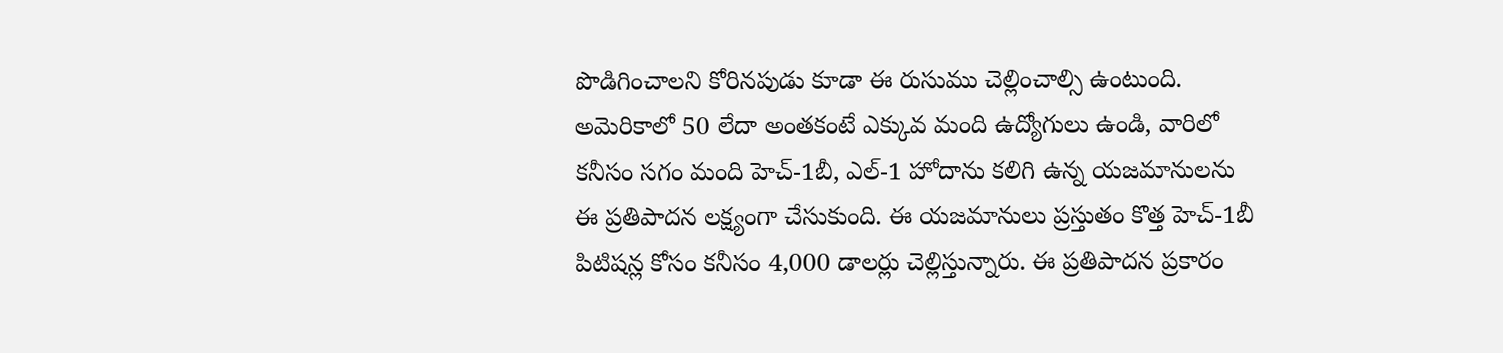పొడిగించాలని కోరినపుడు కూడా ఈ రుసుము చెల్లించాల్సి ఉంటుంది. అమెరికాలో 50 లేదా అంతకంటే ఎక్కువ మంది ఉద్యోగులు ఉండి, వారిలో కనీసం సగం మంది హెచ్-1బీ, ఎల్-1 హోదాను కలిగి ఉన్న యజమానులను ఈ ప్రతిపాదన లక్ష్యంగా చేసుకుంది. ఈ యజమానులు ప్రస్తుతం కొత్త హెచ్-1బీ పిటిషన్ల కోసం కనీసం 4,000 డాలర్లు చెల్లిస్తున్నారు. ఈ ప్రతిపాదన ప్రకారం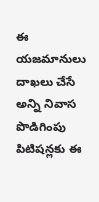ఈ యజమానులు దాఖలు చేసే అన్ని నివాస పొడిగింపు పిటిషన్లకు ఈ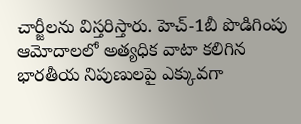చార్జీలను విస్తరిస్తారు. హెచ్-1బీ పొడిగింపు ఆమోదాలలో అత్యధిక వాటా కలిగిన భారతీయ నిపుణులపై ఎక్కువగా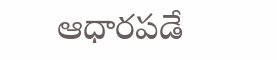ఆధారపడే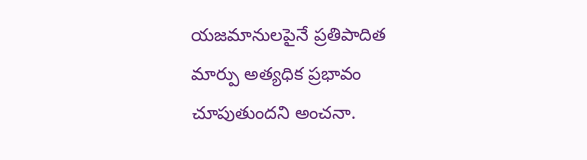యజమానులపైనే ప్రతిపాదిత మార్పు అత్యధిక ప్రభావం చూపుతుందని అంచనా.